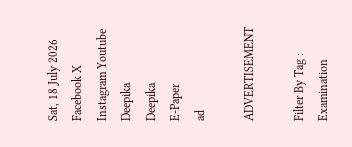Sat, 18 July 2026
Facebook X Instagram Youtube
Deepika
Deepika
E-Paper
ad

ADVERTISEMENT

Filter By Tag : Examination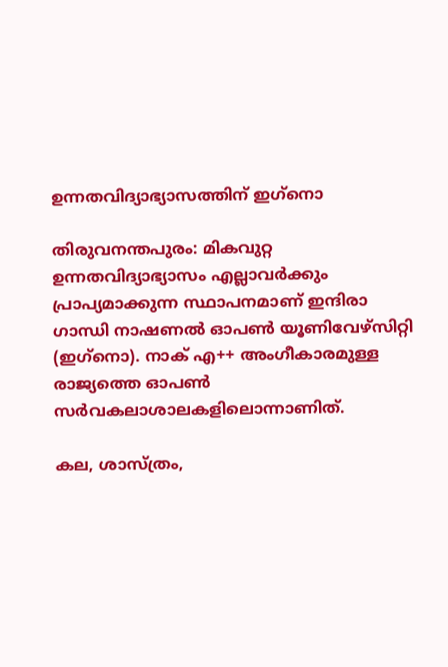ഉന്നതവിദ്യാഭ്യാസത്തിന് ഇഗ്‌നൊ

തിരുവനന്തപുരം: മികവുറ്റ ഉന്നതവിദ്യാഭ്യാസം എല്ലാവർക്കും പ്രാപ്യമാക്കുന്ന സ്ഥാപനമാണ് ഇന്ദിരാ ഗാന്ധി നാഷണൽ ഓപൺ യൂണിവേഴ്സിറ്റി (ഇഗ്‌നൊ). നാക് എ++ അംഗീകാരമുള്ള രാജ്യത്തെ ഓപൺ സർവകലാശാലകളിലൊന്നാണിത്.

കല, ശാസ്ത്രം,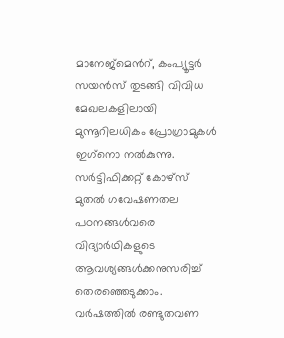മാനേജ്മെന്‍റ്, കംപ്യൂട്ടർ സയൻസ് തുടങ്ങി വിവിധ മേഖലകളിലായി മുന്നൂറിലധികം പ്രോഗ്രാമുകൾ ഇഗ്‌നൊ നൽകുന്നു. സർട്ടിഫിക്കറ്റ് കോഴ്സ് മുതൽ ഗവേഷണതല പഠനങ്ങൾവരെ വിദ്യാർഥികളുടെ ആവശ്യങ്ങൾക്കനുസരിച്ച് തെരഞ്ഞെടുക്കാം. വർഷത്തിൽ രണ്ടുതവണ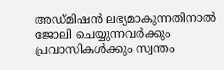അഡ്മിഷൻ ലഭ്യമാകുന്നതിനാൽ ജോലി ചെയ്യുന്നവർക്കും പ്രവാസികൾക്കും സ്വന്തം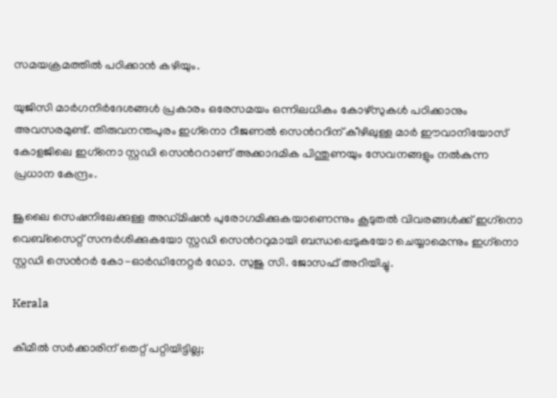സമയക്രമത്തിൽ പഠിക്കാൻ കഴിയും.

യുജിസി മാർഗനിർദേശങ്ങൾ പ്രകാരം ഒരേസമയം ഒന്നിലധികം കോഴ്സുകൾ പഠിക്കാനും അവസരമുണ്ട്. തിരുവനന്തപുരം ഇഗ്‌നൊ റീജണൽ സെന്‍ററിന് കീഴിലുള്ള മാർ ഈവാനിയോസ് കോളജിലെ ഇഗ്‌നൊ സ്റ്റഡി സെന്‍ററാണ് അക്കാദമിക പിന്തുണയും സേവനങ്ങളും നൽകുന്ന പ്രധാന കേന്ദ്രം.

ജൂലൈ സെഷനിലേക്കുള്ള അഡ്മിഷൻ പുരോഗമിക്കുകയാണെന്നും കൂടുതൽ വിവരങ്ങൾക്ക് ഇഗ്‌നൊ വെബ്സൈറ്റ് സന്ദർശിക്കുകയോ സ്റ്റഡി സെന്‍ററുമായി ബന്ധപ്പെടുകയോ ചെയ്യാമെന്നും ഇഗ്‌നൊ സ്റ്റഡി സെന്‍റർ കോ-ഓർഡിനേറ്റർ ഡോ. സുജു സി. ജോസഫ് അറിയിച്ചു.

Kerala

കീമീല്‍ സര്‍ക്കാരിന് തെറ്റ് പറ്റിയിട്ടില്ല;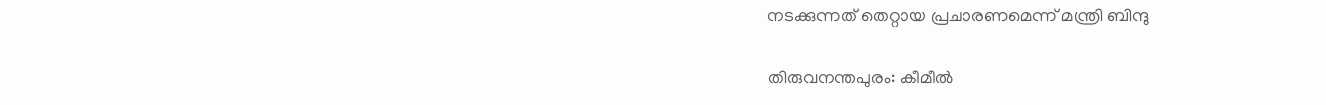നടക്കുന്നത് തെറ്റായ പ്രചാരണമെന്ന് മന്ത്രി ബിന്ദു

തിരുവനന്തപുരം: കീമീല്‍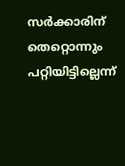സര്‍ക്കാരിന് തെറ്റൊന്നും പറ്റിയിട്ടില്ലെന്ന്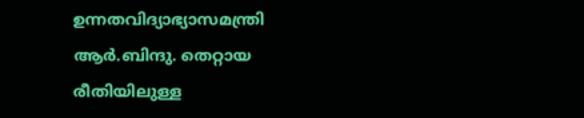ഉന്നതവിദ്യാഭ്യാസമന്ത്രി ആര്‍.ബിന്ദു. തെറ്റായ രീതിയിലുള്ള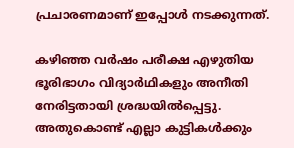പ്രചാരണമാണ് ഇപ്പോള്‍ നടക്കുന്നത്.

കഴിഞ്ഞ വര്‍ഷം പരീക്ഷ എഴുതിയ ഭൂരിഭാഗം വിദ്യാര്‍ഥികളും അനീതി നേരിട്ടതായി ശ്രദ്ധയില്‍പ്പെട്ടു. അതുകൊണ്ട് എല്ലാ കുട്ടികള്‍ക്കും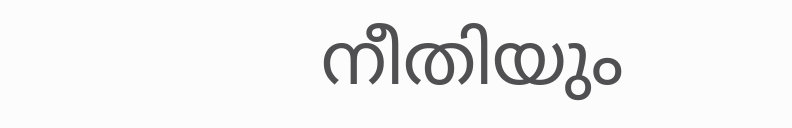നീതിയും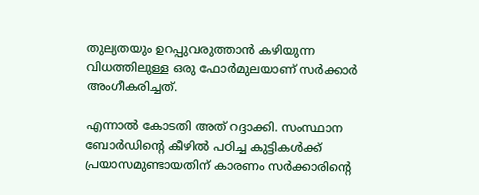തുല്യതയും ഉറപ്പുവരുത്താന്‍ കഴിയുന്ന വിധത്തിലുള്ള ഒരു ഫോര്‍മുലയാണ് സര്‍ക്കാര്‍ അംഗീകരിച്ചത്.

എന്നാല്‍ കോടതി അത് റദ്ദാക്കി. സംസ്ഥാന ബോര്‍ഡിന്‍റെ കീഴില്‍ പഠിച്ച കുട്ടികള്‍ക്ക് പ്രയാസമുണ്ടായതിന് കാരണം സര്‍ക്കാരിന്‍റെ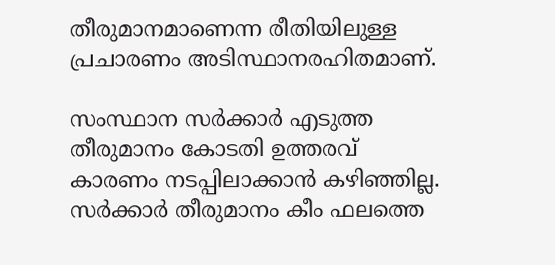തീരുമാനമാണെന്ന രീതിയിലുള്ള പ്രചാരണം അടിസ്ഥാനരഹിതമാണ്.

സംസ്ഥാന സര്‍ക്കാര്‍ എടുത്ത തീരുമാനം കോടതി ഉത്തരവ് കാരണം നടപ്പിലാക്കാന്‍ കഴിഞ്ഞില്ല. സര്‍ക്കാര്‍ തീരുമാനം കീം ഫലത്തെ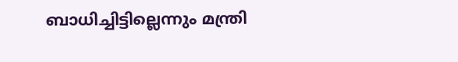ബാധിച്ചിട്ടില്ലെന്നും മന്ത്രി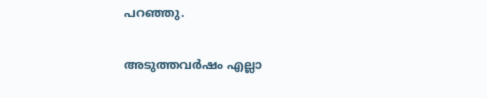പറഞ്ഞു.

അടുത്തവർഷം എല്ലാ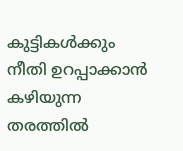കുട്ടികൾക്കും നീതി ഉറപ്പാക്കാൻ കഴിയുന്ന തരത്തിൽ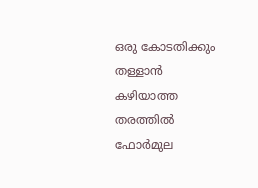ഒരു കോടതിക്കും തള്ളാൻ കഴിയാത്ത തരത്തിൽ ഫോർമുല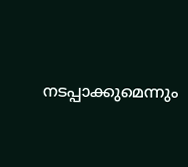നടപ്പാക്കുമെന്നും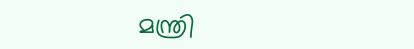മന്ത്രി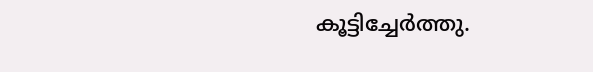കൂട്ടിച്ചേർത്തു.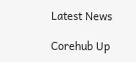Latest News

Corehub Up